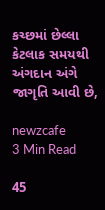કચ્છમાં છેલ્લા કેટલાક સમયથી અંગદાન અંગે જાગૃતિ આવી છે,

newzcafe
3 Min Read

45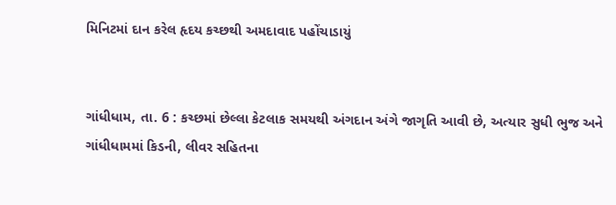મિનિટમાં દાન કરેલ હૃદય કચ્છથી અમદાવાદ પહોંચાડાયું


ગાંધીધામ, તા. 6 : કચ્છમાં છેલ્લા કેટલાક સમયથી અંગદાન અંગે જાગૃતિ આવી છે, અત્યાર સુધી ભુજ અને ગાંધીધામમાં કિડની, લીવર સહિતના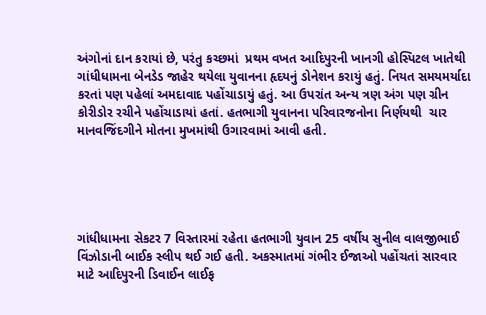અંગોનાં દાન કરાયાં છે, પરંતુ કચ્છમાં  પ્રથમ વખત આદિપુરની ખાનગી હોસ્પિટલ ખાતેથી ગાંધીધામના બેનડેડ જાહેર થયેલા યુવાનના હૃદયનું ડોનેશન કરાયું હતું. નિયત સમયમર્યાદા કરતાં પણ પહેલાં અમદાવાદ પહોંચાડાયું હતું. આ ઉપરાંત અન્ય ત્રણ અંગ પણ ગ્રીન કોરીડોર રચીને પહોંચાડાયાં હતાં. હતભાગી યુવાનના પરિવારજનોના નિર્ણયથી  ચાર  માનવજિંદગીને મોતના મુખમાંથી ઉગારવામાં આવી હતી.





ગાંધીધામના સેકટર 7 વિસ્તારમાં રહેતા હતભાગી યુવાન 25 વર્ષીય સુનીલ વાલજીભાઈ વિંઝોડાની બાઈક સ્લીપ થઈ ગઈ હતી. અકસ્માતમાં ગંભીર ઈજાઓ પહોંચતાં સારવાર માટે આદિપુરની ડિવાઈન લાઈફ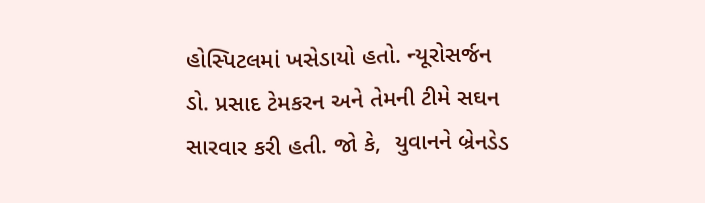હોસ્પિટલમાં ખસેડાયો હતો. ન્યૂરોસર્જન ડો. પ્રસાદ ટેમકરન અને તેમની ટીમે સઘન સારવાર કરી હતી. જો કે,  યુવાનને બ્રેનડેડ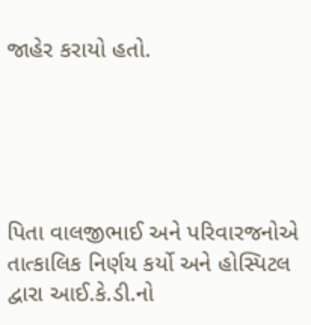જાહેર કરાયો હતો.





પિતા વાલજીભાઈ અને પરિવારજનોએ તાત્કાલિક નિર્ણય કર્યો અને હોસ્પિટલ દ્વારા આઈ.કે.ડી.નો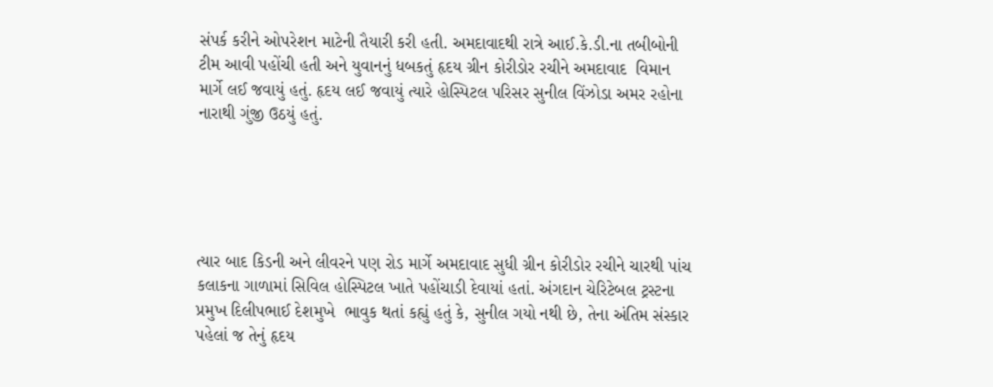સંપર્ક કરીને ઓપરેશન માટેની તૈયારી કરી હતી. અમદાવાદથી રાત્રે આઈ.કે.ડી.ના તબીબોની ટીમ આવી પહોંચી હતી અને યુવાનનું ધબકતું હૃદય ગ્રીન કોરીડોર રચીને અમદાવાદ  વિમાન માર્ગે લઈ જવાયું હતું. હૃદય લઈ જવાયું ત્યારે હોસ્પિટલ પરિસર સુનીલ વિંઝોડા અમર રહોના નારાથી ગુંજી ઉઠયું હતું.





ત્યાર બાદ કિડની અને લીવરને પણ રોડ માર્ગે અમદાવાદ સુધી ગ્રીન કોરીડોર રચીને ચારથી પાંચ કલાકના ગાળામાં સિવિલ હોસ્પિટલ ખાતે પહોંચાડી દેવાયાં હતાં. અંગદાન ચેરિટેબલ ટ્રસ્ટના પ્રમુખ દિલીપભાઈ દેશમુખે  ભાવુક થતાં કહ્યું હતું કે, સુનીલ ગયો નથી છે, તેના અંતિમ સંસ્કાર પહેલાં જ તેનું હૃદય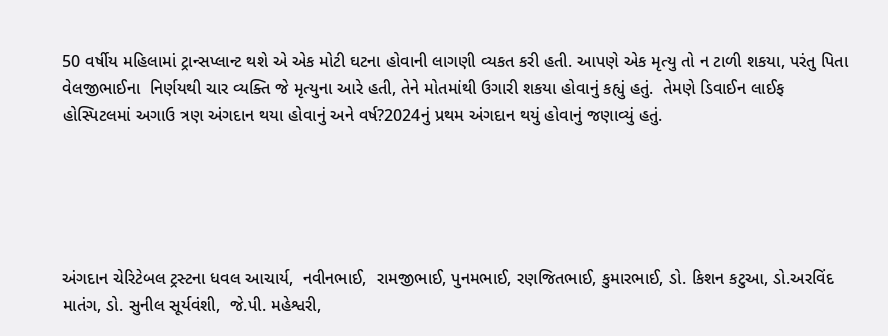50 વર્ષીય મહિલામાં ટ્રાન્સપ્લાન્ટ થશે એ એક મોટી ઘટના હોવાની લાગણી વ્યકત કરી હતી. આપણે એક મૃત્યુ તો ન ટાળી શકયા, પરંતુ પિતા વેલજીભાઈના  નિર્ણયથી ચાર વ્યક્તિ જે મૃત્યુના આરે હતી, તેને મોતમાંથી ઉગારી શકયા હોવાનું કહ્યું હતું.  તેમણે ડિવાઈન લાઈફ હોસ્પિટલમાં અગાઉ ત્રણ અંગદાન થયા હોવાનું અને વર્ષ?2024નું પ્રથમ અંગદાન થયું હોવાનું જણાવ્યું હતું.





અંગદાન ચેરિટેબલ ટ્રસ્ટના ધવલ આચાર્ય,  નવીનભાઈ,  રામજીભાઈ, પુનમભાઈ, રણજિતભાઈ, કુમારભાઈ, ડો. કિશન કટુઆ, ડો.અરવિંદ માતંગ, ડો. સુનીલ સૂર્યવંશી,  જે.પી. મહેશ્વરી,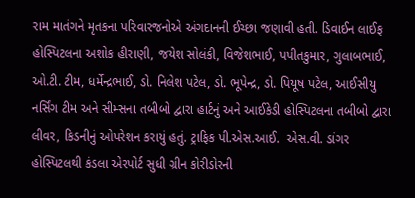રામ માતંગને મૃતકના પરિવારજનોએ અંગદાનની ઈચ્છા જણાવી હતી. ડિવાઈન લાઈફ હોસ્પિટલના અશોક હીરાણી, જયેશ સોલંકી, વિજેશભાઈ, પપીતકુમાર, ગુલાબભાઈ, ઓ.ટી. ટીમ, ધર્મેન્દ્રભાઈ, ડો. નિલેશ પટેલ, ડો. ભૂપેન્દ્ર, ડો. પિયૂષ પટેલ, આઈસીયુ નર્સિંગ ટીમ અને સીમ્સના તબીબો દ્વારા હાર્ટનું અને આઈકેડી હોસ્પિટલના તબીબો દ્વારા લીવર, કિડનીનું ઓપરેશન કરાયું હતું. ટ્રાફિક પી.એસ.આઈ.  એસ.વી. ડાંગર હોસ્પિટલથી કંડલા એરપોર્ટ સુધી ગ્રીન કોરીડોરની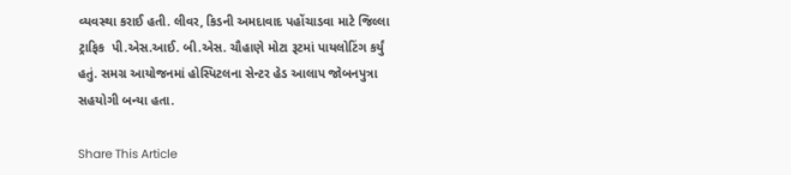વ્યવસ્થા કરાઈ હતી. લીવર, કિડની અમદાવાદ પહોંચાડવા માટે જિલ્લા ટ્રાફિક  પી.એસ.આઈ. બી.એસ. ચૌહાણે મોટા રૂટમાં પાયલોટિંગ કર્યું હતું. સમગ્ર આયોજનમાં હોસ્પિટલના સેન્ટર હેડ આલાપ જોબનપુત્રા સહયોગી બન્યા હતા.

Share This Article